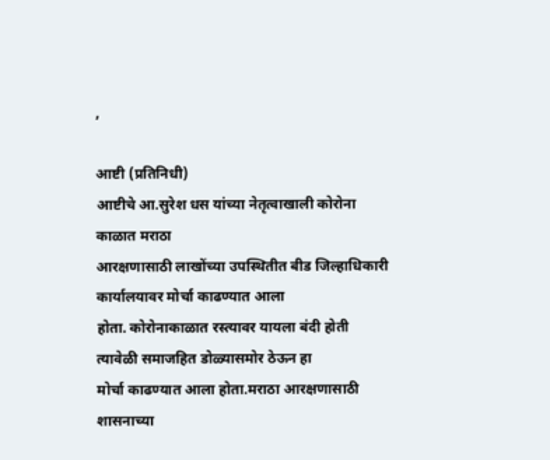,

आष्टी (प्रतिनिधी)
आष्टीचे आ.सुरेश धस यांच्या नेतृत्वाखाली कोरोना काळात मराठा
आरक्षणासाठी लाखोंच्या उपस्थितीत बीड जिल्हाधिकारी कार्यालयावर मोर्चा काढण्यात आला
होता. कोरोनाकाळात रस्त्यावर यायला बंदी होती त्यावेळी समाजहित डोळ्यासमोर ठेऊन हा
मोर्चा काढण्यात आला होता.मराठा आरक्षणासाठी शासनाच्या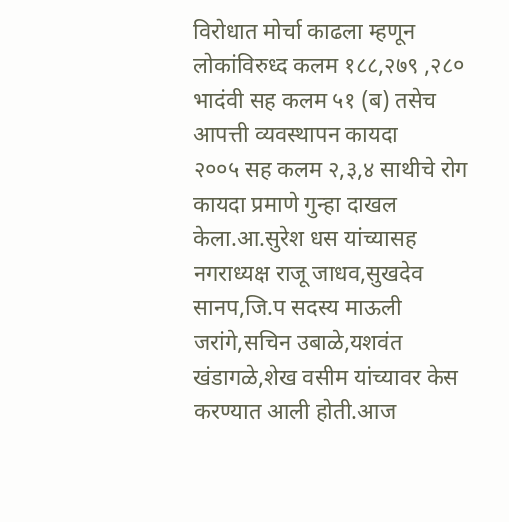विरोधात मोर्चा काढला म्हणून
लोकांविरुध्द कलम १८८,२७९ ,२८० भादंवी सह कलम ५१ (ब) तसेच आपत्ती व्यवस्थापन कायदा
२००५ सह कलम २,३,४ साथीचे रोग कायदा प्रमाणे गुन्हा दाखल केला.आ.सुरेश धस यांच्यासह
नगराध्यक्ष राजू जाधव,सुखदेव सानप,जि.प सदस्य माऊली जरांगे,सचिन उबाळे,यशवंत
खंडागळे,शेख वसीम यांच्यावर केस करण्यात आली होती.आज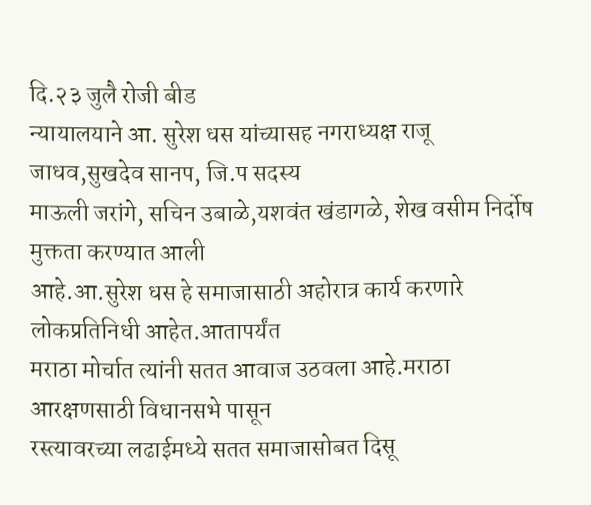दि.२३ जुलै रोजी बीड
न्यायालयाने आ. सुरेश धस यांच्यासह नगराध्यक्ष राजू जाधव,सुखदेव सानप, जि.प सदस्य
माऊली जरांगे, सचिन उबाळे,यशवंत खंडागळे, शेख वसीम निर्दोष मुक्तता करण्यात आली
आहे.आ.सुरेश धस हे समाजासाठी अहोरात्र कार्य करणारे लोकप्रतिनिधी आहेत.आतापर्यंत
मराठा मोर्चात त्यांनी सतत आवाज उठवला आहे.मराठा आरक्षणसाठी विधानसभे पासून
रस्त्यावरच्या लढाईमध्ये सतत समाजासोबत दिसू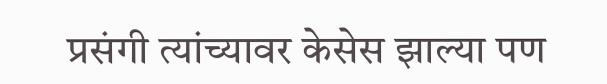प्रसंगी त्यांच्यावर केसेस झाल्या पण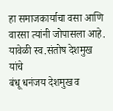हा समाजकार्याचा वसा आणि वारसा त्यांनी जोपासला आहे. यावेळी स्व.संतोष देशमुख यांचे
बंधू धनंजय देशमुख व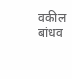वकील बांधव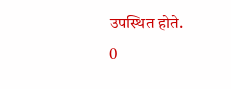उपस्थित होते.
0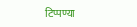टिप्पण्या